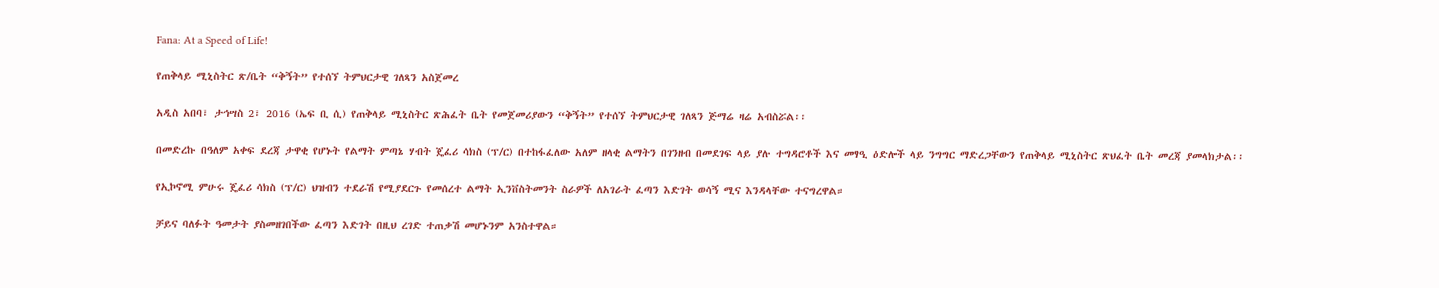Fana: At a Speed of Life!

የጠቅላይ ሚኒስትር ጽ/ቤት “ቅኝት” የተሰኘ ትምህርታዊ ገለጻን አስጀመረ

አዲስ አበባ፣ ታኅሣስ 2፣ 2016 (ኤፍ ቢ ሲ) የጠቅላይ ሚኒስትር ጽሕፈት ቤት የመጀመሪያውን “ቅኝት” የተሰኘ ትምህርታዊ ገለጻን ጅማሬ ዛሬ አብስሯል፡፡

በመድረኩ በዓለም አቀፍ ደረጃ ታዋቂ የሆኑት የልማት ምጣኔ ሃብት ጄፈሪ ሳክስ (ፕ/ር) በተከፋፈለው አለም ዘላቂ ልማትን በገንዘብ በመደገፍ ላይ ያሉ ተግዳሮቶች እና መፃዒ ዕድሎች ላይ ንግግር ማድረጋቸውን የጠቅላይ ሚኒስትር ጽህፈት ቤት መረጃ ያመላክታል፡፡

የኢኮኖሚ ምሁሩ ጄፈሪ ሳክስ (ፕ/ር) ህዝብን ተደራሽ የሚያደርጉ የመሰረተ ልማት ኢንቨስትመንት ስራዎች ለአገራት ፈጣን እድገት ወሳኝ ሚና እንዳላቸው ተናግረዋል።

ቻይና ባለፉት ዓመታት ያስመዘገበችው ፈጣን እድገት በዚህ ረገድ ተጠቃሽ መሆኑንም አንስተዋል።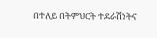በተለይ በትምህርት ተደራሽነትና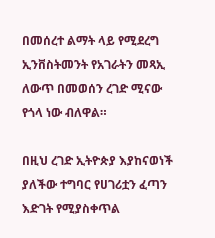በመሰረተ ልማት ላይ የሚደረግ ኢንቨስትመንት የአገራትን መጻኢ ለውጥ በመወሰን ረገድ ሚናው የጎላ ነው ብለዋል።

በዚህ ረገድ ኢትዮጵያ እያከናወነች ያለችው ተግባር የሀገሪቷን ፈጣን እድገት የሚያስቀጥል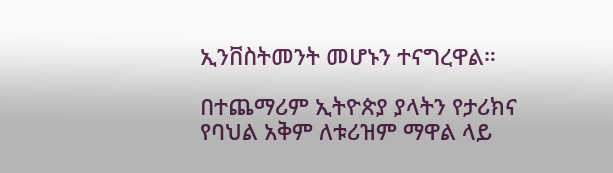ኢንቨስትመንት መሆኑን ተናግረዋል።

በተጨማሪም ኢትዮጵያ ያላትን የታሪክና የባህል አቅም ለቱሪዝም ማዋል ላይ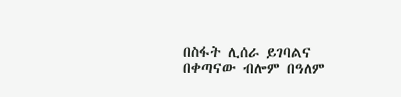በስፋት ሊሰራ ይገባልና በቀጣናው ብሎም በዓለም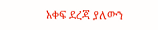አቀፍ ደረጃ ያለውን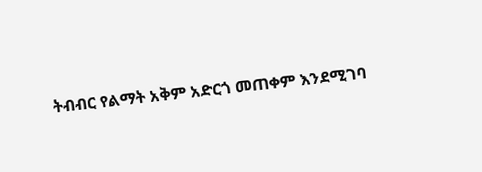ትብብር የልማት አቅም አድርጎ መጠቀም እንደሚገባ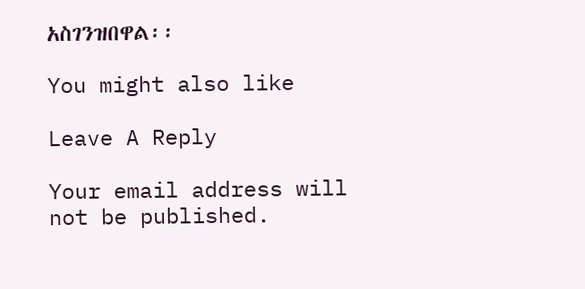አስገንዝበዋል፡፡

You might also like

Leave A Reply

Your email address will not be published.